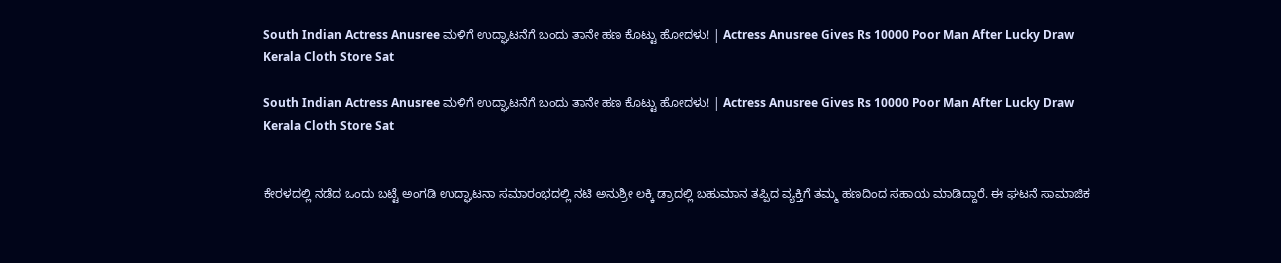South Indian Actress Anusree ಮಳಿಗೆ ಉದ್ಘಾಟನೆಗೆ ಬಂದು ತಾನೇ ಹಣ ಕೊಟ್ಟು ಹೋದಳು! | Actress Anusree Gives Rs 10000 Poor Man After Lucky Draw Kerala Cloth Store Sat

South Indian Actress Anusree ಮಳಿಗೆ ಉದ್ಘಾಟನೆಗೆ ಬಂದು ತಾನೇ ಹಣ ಕೊಟ್ಟು ಹೋದಳು! | Actress Anusree Gives Rs 10000 Poor Man After Lucky Draw Kerala Cloth Store Sat


ಕೇರಳದಲ್ಲಿ ನಡೆದ ಒಂದು ಬಟ್ಟೆ ಅಂಗಡಿ ಉದ್ಘಾಟನಾ ಸಮಾರಂಭದಲ್ಲಿ ನಟಿ ಅನುಶ್ರೀ ಲಕ್ಕಿ ಡ್ರಾದಲ್ಲಿ ಬಹುಮಾನ ತಪ್ಪಿದ ವ್ಯಕ್ತಿಗೆ ತಮ್ಮ ಹಣದಿಂದ ಸಹಾಯ ಮಾಡಿದ್ದಾರೆ. ಈ ಘಟನೆ ಸಾಮಾಜಿಕ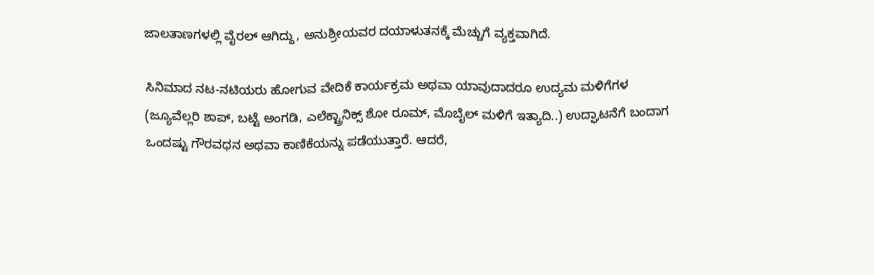ಜಾಲತಾಣಗಳಲ್ಲಿ ವೈರಲ್ ಆಗಿದ್ದು, ಅನುಶ್ರೀಯವರ ದಯಾಳುತನಕ್ಕೆ ಮೆಚ್ಚುಗೆ ವ್ಯಕ್ತವಾಗಿದೆ.

ಸಿನಿಮಾದ ನಟ-ನಟಿಯರು ಹೋಗುವ ವೇದಿಕೆ ಕಾರ್ಯಕ್ರಮ ಅಥವಾ ಯಾವುದಾದರೂ ಉದ್ಯಮ ಮಳಿಗೆಗಳ (ಜ್ಯೂವೆಲ್ಲರಿ ಶಾಪ್, ಬಟ್ಟೆ ಅಂಗಡಿ, ಎಲೆಕ್ಟ್ರಾನಿಕ್ಸ್ ಶೋ ರೂಮ್, ಮೊಬೈಲ್ ಮಳಿಗೆ ಇತ್ಯಾದಿ..) ಉದ್ಘಾಟನೆಗೆ ಬಂದಾಗ ಒಂದಷ್ಟು ಗೌರವಧನ ಅಥವಾ ಕಾಣಿಕೆಯನ್ನು ಪಡೆಯುತ್ತಾರೆ. ಆದರೆ,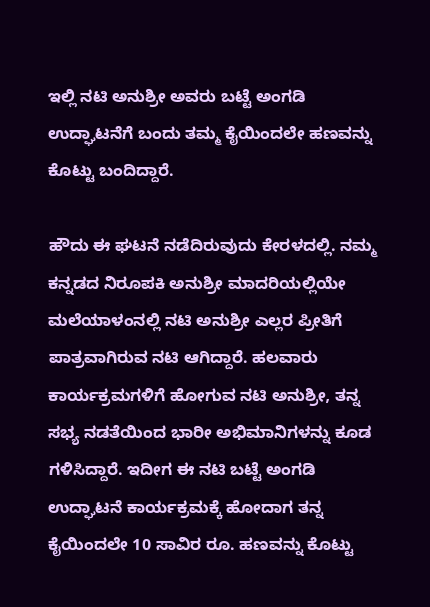ಇಲ್ಲಿ ನಟಿ ಅನುಶ್ರೀ ಅವರು ಬಟ್ಟೆ ಅಂಗಡಿ ಉದ್ಘಾಟನೆಗೆ ಬಂದು ತಮ್ಮ ಕೈಯಿಂದಲೇ ಹಣವನ್ನು ಕೊಟ್ಟು ಬಂದಿದ್ದಾರೆ.

ಹೌದು ಈ ಘಟನೆ ನಡೆದಿರುವುದು ಕೇರಳದಲ್ಲಿ. ನಮ್ಮ ಕನ್ನಡದ ನಿರೂಪಕಿ ಅನುಶ್ರೀ ಮಾದರಿಯಲ್ಲಿಯೇ ಮಲೆಯಾಳಂನಲ್ಲಿ ನಟಿ ಅನುಶ್ರೀ ಎಲ್ಲರ ಪ್ರೀತಿಗೆ ಪಾತ್ರವಾಗಿರುವ ನಟಿ ಆಗಿದ್ದಾರೆ. ಹಲವಾರು ಕಾರ್ಯಕ್ರಮಗಳಿಗೆ ಹೋಗುವ ನಟಿ ಅನುಶ್ರೀ, ತನ್ನ ಸಭ್ಯ ನಡತೆಯಿಂದ ಭಾರೀ ಅಭಿಮಾನಿಗಳನ್ನು ಕೂಡ ಗಳಿಸಿದ್ದಾರೆ. ಇದೀಗ ಈ ನಟಿ ಬಟ್ಟೆ ಅಂಗಡಿ ಉದ್ಘಾಟನೆ ಕಾರ್ಯಕ್ರಮಕ್ಕೆ ಹೋದಾಗ ತನ್ನ ಕೈಯಿಂದಲೇ 10 ಸಾವಿರ ರೂ. ಹಣವನ್ನು ಕೊಟ್ಟು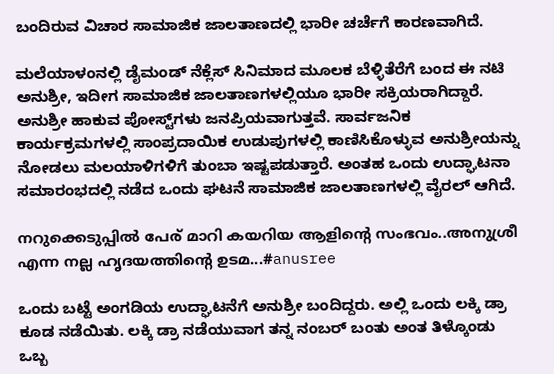ಬಂದಿರುವ ವಿಚಾರ ಸಾಮಾಜಿಕ ಜಾಲತಾಣದಲ್ಲಿ ಭಾರೀ ಚರ್ಚೆಗೆ ಕಾರಣವಾಗಿದೆ.

ಮಲೆಯಾಳಂನಲ್ಲಿ ಡೈಮಂಡ್ ನೆಕ್ಲೆಸ್ ಸಿನಿಮಾದ ಮೂಲಕ ಬೆಳ್ಳಿತೆರೆಗೆ ಬಂದ ಈ ನಟಿ ಅನುಶ್ರೀ, ಇದೀಗ ಸಾಮಾಜಿಕ ಜಾಲತಾಣಗಳಲ್ಲಿಯೂ ಭಾರೀ ಸಕ್ರಿಯರಾಗಿದ್ದಾರೆ. ಅನುಶ್ರೀ ಹಾಕುವ ಪೋಸ್ಟ್‌ಗಳು ಜನಪ್ರಿಯವಾಗುತ್ತವೆ. ಸಾರ್ವಜನಿಕ ಕಾರ್ಯಕ್ರಮಗಳಲ್ಲಿ ಸಾಂಪ್ರದಾಯಿಕ ಉಡುಪುಗಳಲ್ಲಿ ಕಾಣಿಸಿಕೊಳ್ಳುವ ಅನುಶ್ರೀಯನ್ನು ನೋಡಲು ಮಲಯಾಳಿಗಳಿಗೆ ತುಂಬಾ ಇಷ್ಟಪಡುತ್ತಾರೆ. ಅಂತಹ ಒಂದು ಉದ್ಘಾಟನಾ ಸಮಾರಂಭದಲ್ಲಿ ನಡೆದ ಒಂದು ಘಟನೆ ಸಾಮಾಜಿಕ ಜಾಲತಾಣಗಳಲ್ಲಿ ವೈರಲ್ ಆಗಿದೆ.

നറുക്കെടുപ്പിൽ പേര് മാറി കയറിയ ആളിന്റെ സംഭവം..അനുശ്രീ എന്ന നല്ല ഹൃദയത്തിന്റെ ഉടമ...#anusree

ಒಂದು ಬಟ್ಟೆ ಅಂಗಡಿಯ ಉದ್ಘಾಟನೆಗೆ ಅನುಶ್ರೀ ಬಂದಿದ್ದರು. ಅಲ್ಲಿ ಒಂದು ಲಕ್ಕಿ ಡ್ರಾ ಕೂಡ ನಡೆಯಿತು. ಲಕ್ಕಿ ಡ್ರಾ ನಡೆಯುವಾಗ ತನ್ನ ನಂಬರ್ ಬಂತು ಅಂತ ತಿಳ್ಕೊಂಡು ಒಬ್ಬ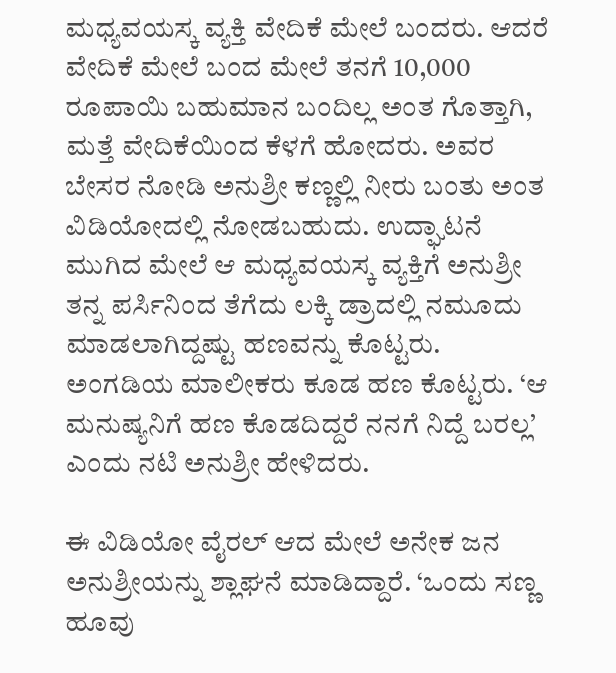ಮಧ್ಯವಯಸ್ಕ ವ್ಯಕ್ತಿ ವೇದಿಕೆ ಮೇಲೆ ಬಂದರು. ಆದರೆ ವೇದಿಕೆ ಮೇಲೆ ಬಂದ ಮೇಲೆ ತನಗೆ 10,000 ರೂಪಾಯಿ ಬಹುಮಾನ ಬಂದಿಲ್ಲ ಅಂತ ಗೊತ್ತಾಗಿ, ಮತ್ತೆ ವೇದಿಕೆಯಿಂದ ಕೆಳಗೆ ಹೋದರು. ಅವರ ಬೇಸರ ನೋಡಿ ಅನುಶ್ರೀ ಕಣ್ಣಲ್ಲಿ ನೀರು ಬಂತು ಅಂತ ವಿಡಿಯೋದಲ್ಲಿ ನೋಡಬಹುದು. ಉದ್ಘಾಟನೆ ಮುಗಿದ ಮೇಲೆ ಆ ಮಧ್ಯವಯಸ್ಕ ವ್ಯಕ್ತಿಗೆ ಅನುಶ್ರೀ ತನ್ನ ಪರ್ಸಿನಿಂದ ತೆಗೆದು ಲಕ್ಕಿ ಡ್ರಾದಲ್ಲಿ ನಮೂದು ಮಾಡಲಾಗಿದ್ದಷ್ಟು ಹಣವನ್ನು ಕೊಟ್ಟರು. ಅಂಗಡಿಯ ಮಾಲೀಕರು ಕೂಡ ಹಣ ಕೊಟ್ಟರು. ‘ಆ ಮನುಷ್ಯನಿಗೆ ಹಣ ಕೊಡದಿದ್ದರೆ ನನಗೆ ನಿದ್ದೆ ಬರಲ್ಲ’ ಎಂದು ನಟಿ ಅನುಶ್ರೀ ಹೇಳಿದರು.

ಈ ವಿಡಿಯೋ ವೈರಲ್ ಆದ ಮೇಲೆ ಅನೇಕ ಜನ ಅನುಶ್ರೀಯನ್ನು ಶ್ಲಾಘನೆ ಮಾಡಿದ್ದಾರೆ. ‘ಒಂದು ಸಣ್ಣ ಹೂವು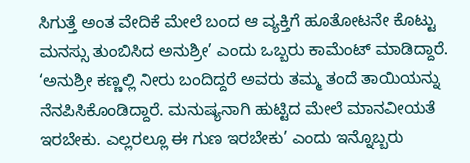ಸಿಗುತ್ತೆ ಅಂತ ವೇದಿಕೆ ಮೇಲೆ ಬಂದ ಆ ವ್ಯಕ್ತಿಗೆ ಹೂತೋಟನೇ ಕೊಟ್ಟು ಮನಸ್ಸು ತುಂಬಿಸಿದ ಅನುಶ್ರೀ’ ಎಂದು ಒಬ್ಬರು ಕಾಮೆಂಟ್ ಮಾಡಿದ್ದಾರೆ. ‘ಅನುಶ್ರೀ ಕಣ್ಣಲ್ಲಿ ನೀರು ಬಂದಿದ್ದರೆ ಅವರು ತಮ್ಮ ತಂದೆ ತಾಯಿಯನ್ನು ನೆನಪಿಸಿಕೊಂಡಿದ್ದಾರೆ. ಮನುಷ್ಯನಾಗಿ ಹುಟ್ಟಿದ ಮೇಲೆ ಮಾನವೀಯತೆ ಇರಬೇಕು. ಎಲ್ಲರಲ್ಲೂ ಈ ಗುಣ ಇರಬೇಕು’ ಎಂದು ಇನ್ನೊಬ್ಬರು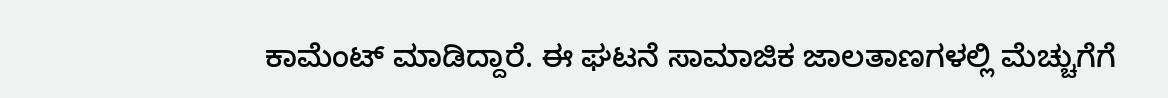ಕಾಮೆಂಟ್ ಮಾಡಿದ್ದಾರೆ. ಈ ಘಟನೆ ಸಾಮಾಜಿಕ ಜಾಲತಾಣಗಳಲ್ಲಿ ಮೆಚ್ಚುಗೆಗೆ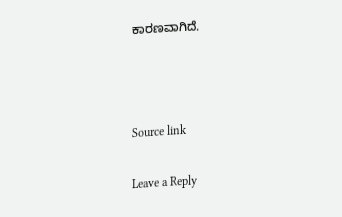ಕಾರಣವಾಗಿದೆ.



Source link

Leave a Reply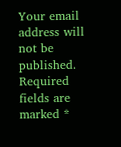Your email address will not be published. Required fields are marked *